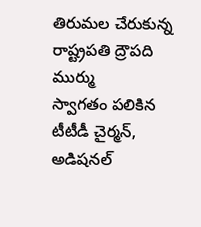తిరుమల చేరుకున్న రాష్ట్రపతి ద్రౌపది ముర్ము
స్వాగతం పలికిన టీటీడీ చైర్మన్, అడిషనల్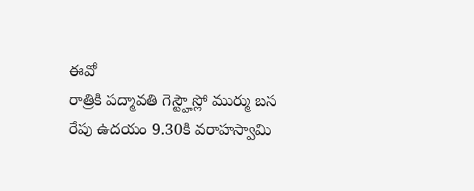ఈవో
రాత్రికి పద్మావతి గెస్ట్హౌస్లో ముర్ము బస
రేపు ఉదయం 9.30కి వరాహస్వామి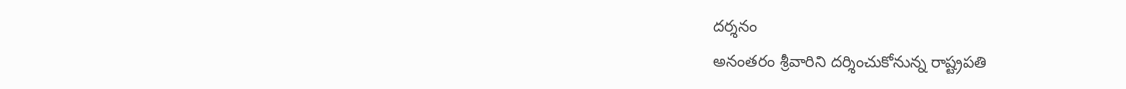దర్శనం
అనంతరం శ్రీవారిని దర్శించుకోనున్న రాష్ట్రపతి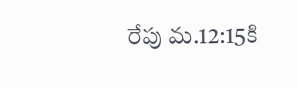రేపు మ.12:15కి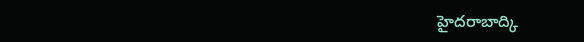హైదరాబాద్కి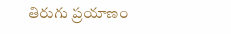తిరుగు ప్రయాణం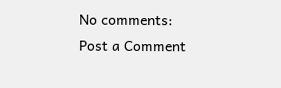No comments:
Post a Comment